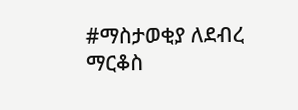#ማስታወቂያ ለደብረ ማርቆስ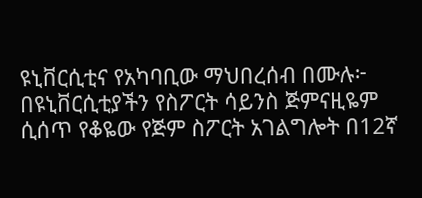ዩኒቨርሲቲና የአካባቢው ማህበረሰብ በሙሉ፦ በዩኒቨርሲቲያችን የስፖርት ሳይንስ ጅምናዚዬም ሲሰጥ የቆዬው የጅም ስፖርት አገልግሎት በ12ኛ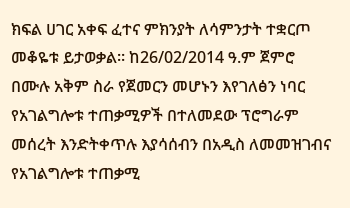ክፍል ሀገር አቀፍ ፈተና ምክንያት ለሳምንታት ተቋርጦ መቆዬቱ ይታወቃል። ከ26/02/2014 ዓ.ም ጀምሮ በሙሉ አቅም ስራ የጀመርን መሆኑን እየገለፅን ነባር የአገልግሎቱ ተጠቃሚዎች በተለመደው ፕሮግራም መሰረት እንድትቀጥሉ እያሳሰብን በአዲስ ለመመዝገብና የአገልግሎቱ ተጠቃሚ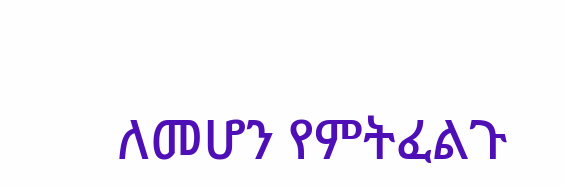ለመሆን የምትፈልጉ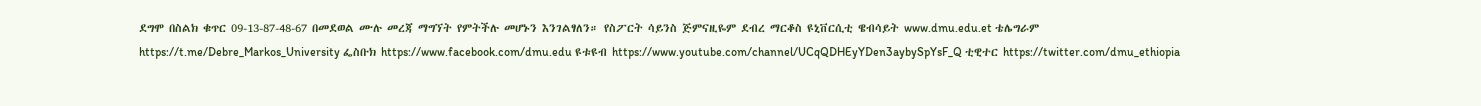ደግሞ በስልክ ቁጥር 09-13-87-48-67 በመደወል ሙሉ መረጃ ማግኘት የምትችሉ መሆኑን እንገልፃለን። የስፖርት ሳይንስ ጅምናዚዬም ደብረ ማርቆስ ዩኒቨርሲቲ ዌብሳይት www.dmu.edu.et ቴሌግራም https://t.me/Debre_Markos_University ፌስቡክ https://www.facebook.com/dmu.edu ዩቱዩብ https://www.youtube.com/channel/UCqQDHEyYDen3aybySpYsF_Q ቲዊተር https://twitter.com/dmu_ethiopia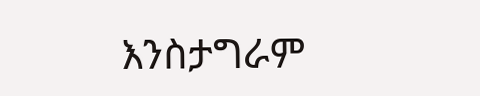እንስታግራም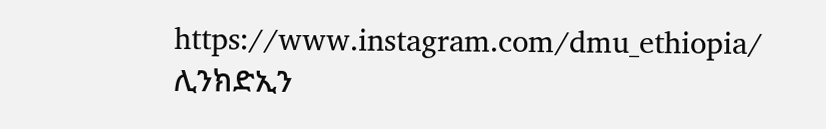https://www.instagram.com/dmu_ethiopia/ ሊንክድኢን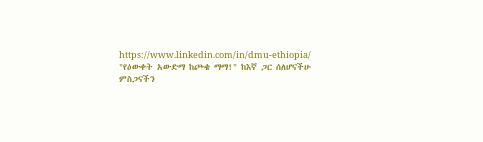https://www.linkedin.com/in/dmu-ethiopia/ "የዕውቀት አውድማ ከጮቄ ማማ!" ከእኛ ጋር ሰለሆናችሁ ምስጋናችን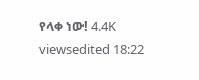የላቀ ነው! 4.4K viewsedited 18:22